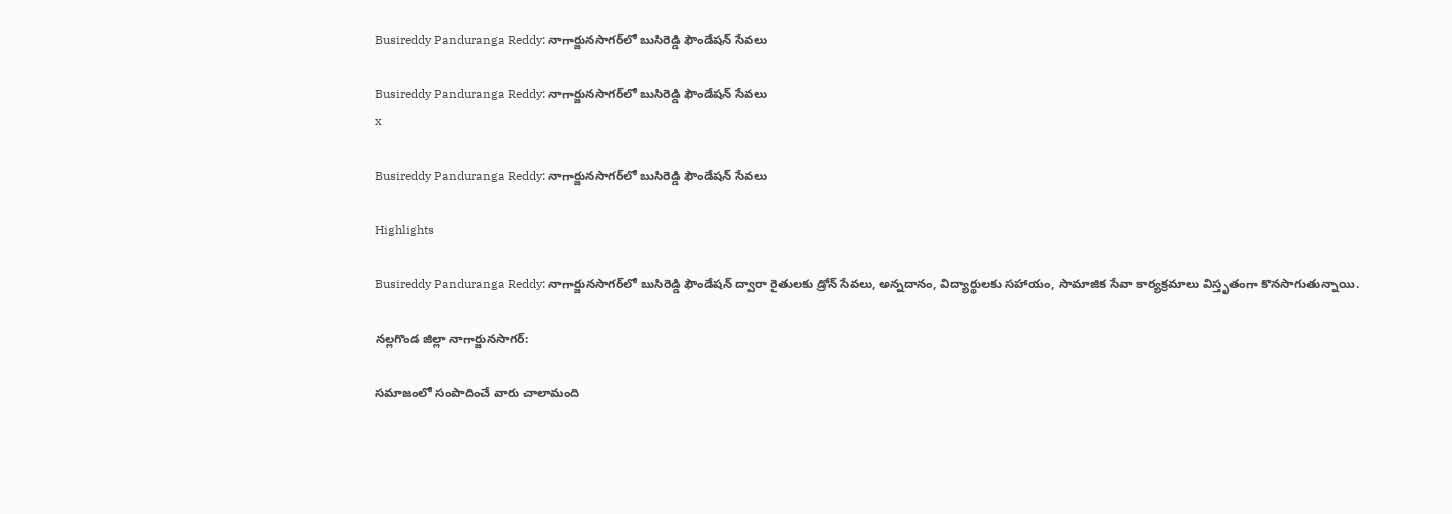Busireddy Panduranga Reddy: నాగార్జునసాగర్‌లో బుసిరెడ్డి ఫౌండేషన్ సేవలు

Busireddy Panduranga Reddy: నాగార్జునసాగర్‌లో బుసిరెడ్డి ఫౌండేషన్ సేవలు
x

Busireddy Panduranga Reddy: నాగార్జునసాగర్‌లో బుసిరెడ్డి ఫౌండేషన్ సేవలు

Highlights

Busireddy Panduranga Reddy: నాగార్జునసాగర్‌లో బుసిరెడ్డి ఫౌండేషన్ ద్వారా రైతులకు డ్రోన్ సేవలు, అన్నదానం, విద్యార్థులకు సహాయం, సామాజిక సేవా కార్యక్రమాలు విస్తృతంగా కొనసాగుతున్నాయి.

నల్లగొండ జిల్లా నాగార్జునసాగర్:

సమాజంలో సంపాదించే వారు చాలామంది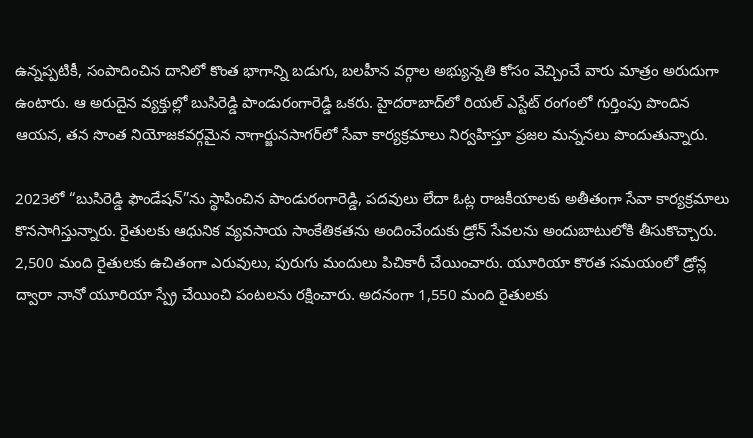ఉన్నప్పటికీ, సంపాదించిన దానిలో కొంత భాగాన్ని బడుగు, బలహీన వర్గాల అభ్యున్నతి కోసం వెచ్చించే వారు మాత్రం అరుదుగా ఉంటారు. ఆ అరుదైన వ్యక్తుల్లో బుసిరెడ్డి పాండురంగారెడ్డి ఒకరు. హైదరాబాద్‌లో రియల్ ఎస్టేట్ రంగంలో గుర్తింపు పొందిన ఆయన, తన సొంత నియోజకవర్గమైన నాగార్జునసాగర్‌లో సేవా కార్యక్రమాలు నిర్వహిస్తూ ప్రజల మన్ననలు పొందుతున్నారు.

2023లో “బుసిరెడ్డి ఫౌండేషన్”ను స్థాపించిన పాండురంగారెడ్డి, పదవులు లేదా ఓట్ల రాజకీయాలకు అతీతంగా సేవా కార్యక్రమాలు కొనసాగిస్తున్నారు. రైతులకు ఆధునిక వ్యవసాయ సాంకేతికతను అందించేందుకు డ్రోన్ సేవలను అందుబాటులోకి తీసుకొచ్చారు. 2,500 మంది రైతులకు ఉచితంగా ఎరువులు, పురుగు మందులు పిచికారీ చేయించారు. యూరియా కొరత సమయంలో డ్రోన్ల ద్వారా నానో యూరియా స్ప్రే చేయించి పంటలను రక్షించారు. అదనంగా 1,550 మంది రైతులకు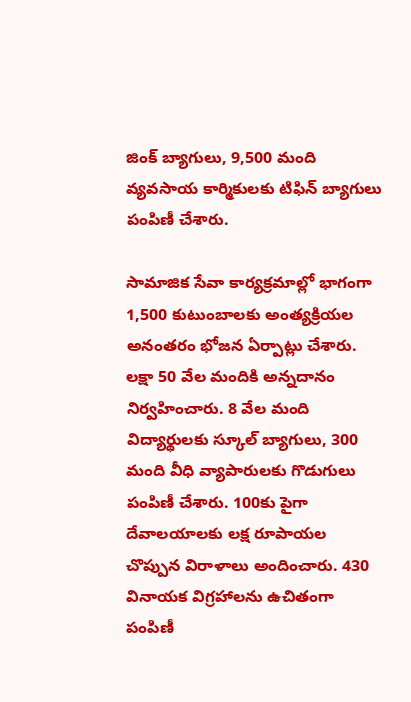జింక్ బ్యాగులు, 9,500 మంది వ్యవసాయ కార్మికులకు టిఫిన్ బ్యాగులు పంపిణీ చేశారు.

సామాజిక సేవా కార్యక్రమాల్లో భాగంగా 1,500 కుటుంబాలకు అంత్యక్రియల అనంతరం భోజన ఏర్పాట్లు చేశారు. లక్షా 50 వేల మందికి అన్నదానం నిర్వహించారు. 8 వేల మంది విద్యార్థులకు స్కూల్ బ్యాగులు, 300 మంది వీధి వ్యాపారులకు గొడుగులు పంపిణీ చేశారు. 100కు పైగా దేవాలయాలకు లక్ష రూపాయల చొప్పున విరాళాలు అందించారు. 430 వినాయక విగ్రహాలను ఉచితంగా పంపిణీ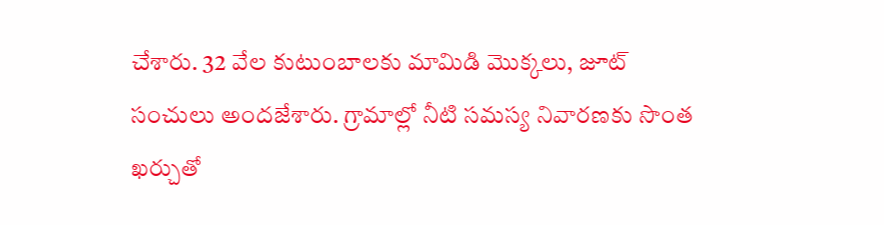చేశారు. 32 వేల కుటుంబాలకు మామిడి మొక్కలు, జూట్ సంచులు అందజేశారు. గ్రామాల్లో నీటి సమస్య నివారణకు సొంత ఖర్చుతో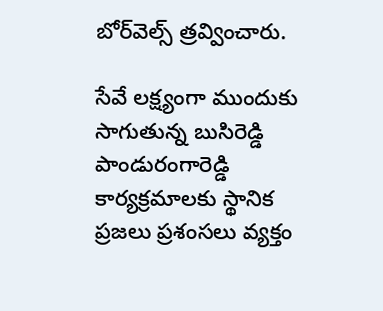బోర్‌వెల్స్ త్రవ్వించారు.

సేవే లక్ష్యంగా ముందుకు సాగుతున్న బుసిరెడ్డి పాండురంగారెడ్డి కార్యక్రమాలకు స్థానిక ప్రజలు ప్రశంసలు వ్యక్తం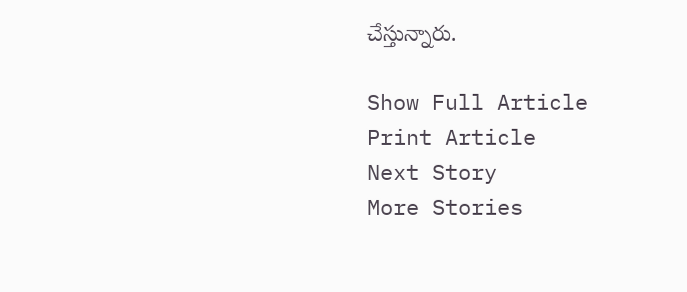చేస్తున్నారు.

Show Full Article
Print Article
Next Story
More Stories